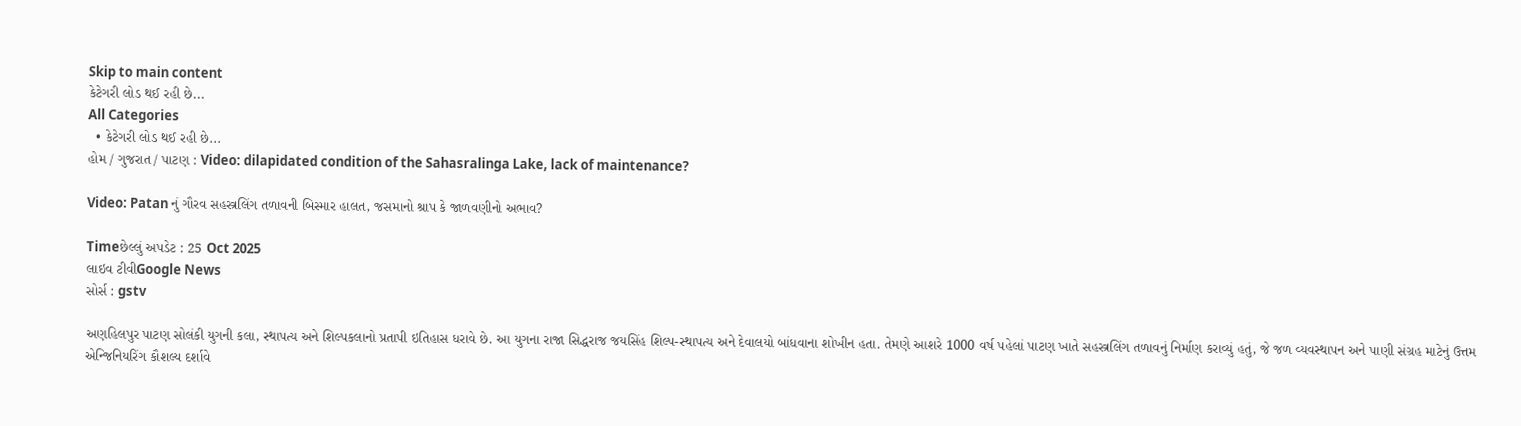Skip to main content
કેટેગરી લોડ થઈ રહી છે...
All Categories
  • કેટેગરી લોડ થઈ રહી છે...
હોમ / ગુજરાત / પાટણ : Video: dilapidated condition of the Sahasralinga Lake, lack of maintenance?

Video: Patan નું ગૌરવ સહસ્ત્રલિંગ તળાવની બિસ્માર હાલત, જસમાનો શ્રાપ કે જાળવણીનો અભાવ?

Timeછેલ્લું અપડેટ : 25 Oct 2025
લાઇવ ટીવીGoogle News
સોર્સ : gstv

અણહિલપુર પાટણ સોલંકી યુગની કલા, સ્થાપત્ય અને શિલ્પકલાનો પ્રતાપી ઇતિહાસ ધરાવે છે. આ યુગના રાજા સિદ્ધરાજ જયસિંહ શિલ્પ-સ્થાપત્ય અને દેવાલયો બાંધવાના શોખીન હતા. તેમણે આશરે 1000 વર્ષ પહેલાં પાટણ ખાતે સહસ્ત્રલિંગ તળાવનું નિર્માણ કરાવ્યું હતું, જે જળ વ્યવસ્થાપન અને પાણી સંગ્રહ માટેનું ઉત્તમ એન્જિનિયરિંગ કૌશલ્ય દર્શાવે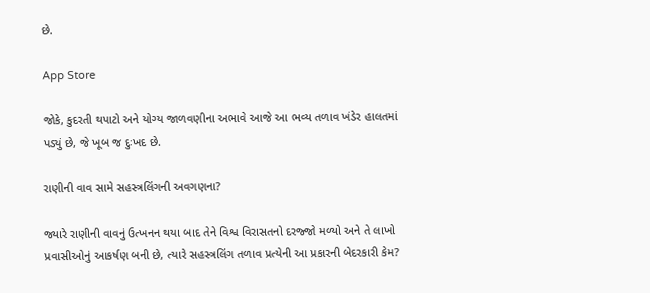છે.

App Store

જોકે, કુદરતી થપાટો અને યોગ્ય જાળવણીના અભાવે આજે આ ભવ્ય તળાવ ખંડેર હાલતમાં પડ્યું છે, જે ખૂબ જ દુઃખદ છે.

રાણીની વાવ સામે સહસ્ત્રલિંગની અવગણના?

જ્યારે રાણીની વાવનું ઉત્ખનન થયા બાદ તેને વિશ્વ વિરાસતનો દરજ્જો મળ્યો અને તે લાખો પ્રવાસીઓનું આકર્ષણ બની છે, ત્યારે સહસ્ત્રલિંગ તળાવ પ્રત્યેની આ પ્રકારની બેદરકારી કેમ?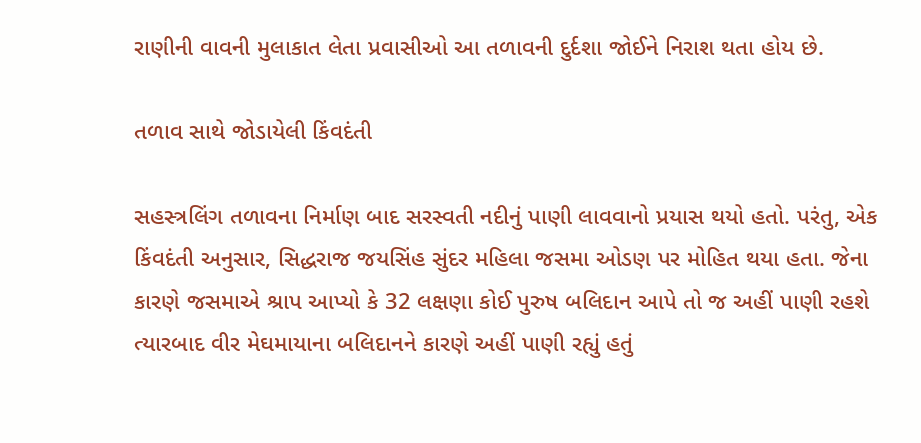રાણીની વાવની મુલાકાત લેતા પ્રવાસીઓ આ તળાવની દુર્દશા જોઈને નિરાશ થતા હોય છે.

તળાવ સાથે જોડાયેલી કિંવદંતી

સહસ્ત્રલિંગ તળાવના નિર્માણ બાદ સરસ્વતી નદીનું પાણી લાવવાનો પ્રયાસ થયો હતો. પરંતુ, એક કિંવદંતી અનુસાર, સિદ્ધરાજ જયસિંહ સુંદર મહિલા જસમા ઓડણ પર મોહિત થયા હતા. જેના કારણે જસમાએ શ્રાપ આપ્યો કે 32 લક્ષણા કોઈ પુરુષ બલિદાન આપે તો જ અહીં પાણી રહશે ત્યારબાદ વીર મેઘમાયાના બલિદાનને કારણે અહીં પાણી રહ્યું હતું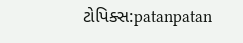ટોપિક્સ:patanpatan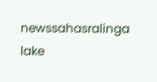newssahasralinga lake